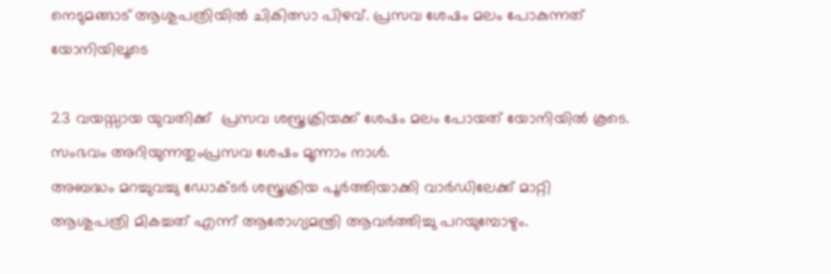നെടുമങ്ങാട് ആശുപത്രിയിൽ ചികിത്സാ പിഴവ്. പ്രസവ ശേഷം മലം പോകുന്നത് യോനിയിലൂടെ

23 വയസ്സായ യുവതിക്ക്  പ്രസവ ശസ്ത്രക്രിയക്ക് ശേഷം മലം പോയത് യോനിയിൽ കൂടെ. സംഭവം അറിയുന്നതുംപ്രസവ ശേഷം മൂന്നാം നാൾ.
അബദ്ധം മറച്ചുവച്ചു ഡോക്ടർ ശസ്ത്രക്രിയ പൂർത്തിയാക്കി വാർഡിലേക്ക് മാറ്റി
ആശുപത്രി മികച്ചത് എന്ന് ആരോഗ്യമന്ത്രി ആവർത്തിച്ചു പറയുമ്പോഴും.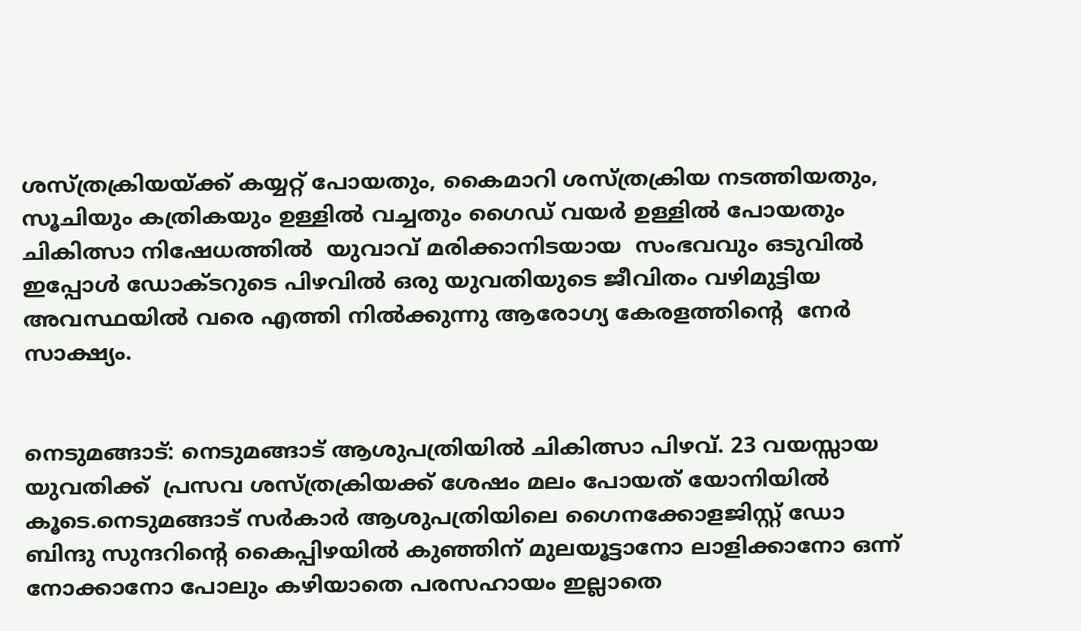ശസ്ത്രക്രിയയ്ക്ക് കയ്യറ്റ് പോയതും, കൈമാറി ശസ്ത്രക്രിയ നടത്തിയതും, സൂചിയും കത്രികയും ഉള്ളിൽ വച്ചതും ഗൈഡ് വയർ ഉള്ളിൽ പോയതും ചികിത്സാ നിഷേധത്തിൽ  യുവാവ് മരിക്കാനിടയായ  സംഭവവും ഒടുവിൽ ഇപ്പോൾ ഡോക്ടറുടെ പിഴവിൽ ഒരു യുവതിയുടെ ജീവിതം വഴിമുട്ടിയ അവസ്ഥയിൽ വരെ എത്തി നിൽക്കുന്നു ആരോഗ്യ കേരളത്തിൻ്റെ  നേർ സാക്ഷ്യം.


നെടുമങ്ങാട്: നെടുമങ്ങാട് ആശുപത്രിയിൽ ചികിത്സാ പിഴവ്. 23 വയസ്സായ യുവതിക്ക്  പ്രസവ ശസ്ത്രക്രിയക്ക് ശേഷം മലം പോയത് യോനിയിൽ കൂടെ.നെടുമങ്ങാട് സർകാർ ആശുപത്രിയിലെ ഗൈനക്കോളജിസ്റ്റ് ഡോ ബിന്ദു സുന്ദറിൻ്റെ കൈപ്പിഴയിൽ കുഞ്ഞിന് മുലയൂട്ടാനോ ലാളിക്കാനോ ഒന്ന് നോക്കാനോ പോലും കഴിയാതെ പരസഹായം ഇല്ലാതെ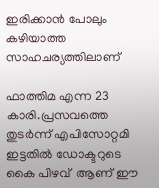ഇരിക്കാൻ പോലും കഴിയാത്ത സാഹചര്യത്തിലാണ്

ഫാത്തിമ എന്ന 23 കാരി.പ്രസവത്തെ തുടർന്ന് എപിസോറ്റമി ഇട്ടതിൽ ഡോക്ടറുടെ കൈ പിഴവ്  ആണ് ഈ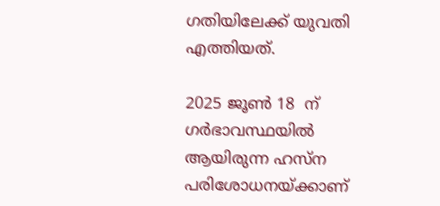ഗതിയിലേക്ക് യുവതി എത്തിയത്.

2025 ജൂൺ 18  ന് ഗർഭാവസ്ഥയിൽ ആയിരുന്ന ഹസ്ന പരിശോധനയ്ക്കാണ്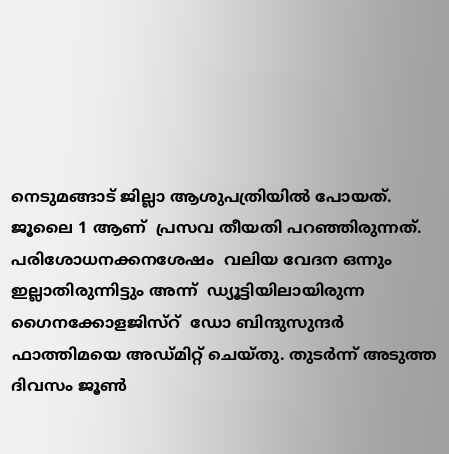നെടുമങ്ങാട് ജില്ലാ ആശുപത്രിയിൽ പോയത്. ജൂലൈ 1 ആണ്  പ്രസവ തീയതി പറഞ്ഞിരുന്നത്.  പരിശോധനക്കനശേഷം  വലിയ വേദന ഒന്നും ഇല്ലാതിരുന്നിട്ടും അന്ന്  ഡ്യൂട്ടിയിലായിരുന്ന ഗൈനക്കോളജിസ്‌റ്  ഡോ ബിന്ദുസുന്ദർ ഫാത്തിമയെ അഡ്മിറ്റ് ചെയ്തു. തുടർന്ന് അടുത്ത ദിവസം ജൂൺ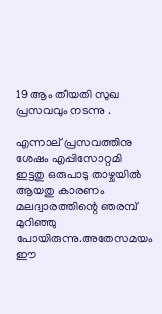19 ആം തീയതി സുഖ പ്രസവവും നടന്നു .

എന്നാല് പ്രസവത്തിനു ശേഷം എപ്പിസോറ്റമി ഇട്ടതു ഒരുപാടു താഴ്ചയിൽ ആയതു കാരണം മലദ്വാരത്തിന്റെ ഞരമ്പ് മുറിഞ്ഞു പോയിരുന്നു.അതേസമയം ഈ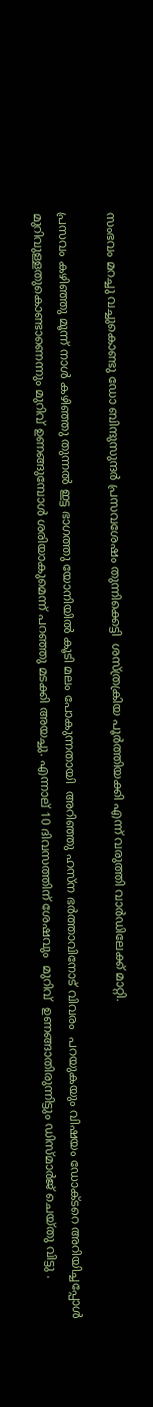സംഭവം മറച്ചു വച്ചുകൊണ്ടു ഡോ ബിന്ദുസുന്ദർ പ്രസവശേഷം തുന്നിക്കെട്ടി  ശസ്ത്രക്രിയ പൂർത്തിയക്കി എന്ന് വരുത്തി വാർഡിലേക്ക് മാറ്റി.

പ്രസവം കഴിഞ്ഞു മൂന്ന് നാൾ കഴിഞ്ഞു തുന്നൽ ഇട്ട ഭാഗത്തു യോനിയിൽ കൂടി മലം പോകുന്നതായി  അറിഞ്ഞു ഹസ്ന ഭർത്താവിനോട് വിവരം  പറയുകയും വിഷയം ഡോക്ടറെ അറിയിച്ചപ്പോൾ മുറിവുള്ളതുകൊണ്ടാണെന്നും മുറിവ് ഉണങ്ങുമ്പോൾ ശരിയാകുമെന്ന് പറഞ്ഞു മടക്കി അയച്ചു. എന്നാല് 10 ദിവസത്തിന് ശേഷവും  മുറിവ്  ഉണങ്ങാതിരുന്നിട്ടും ഡിസ്മാർജ് ചെയ്തു വിട്ടു .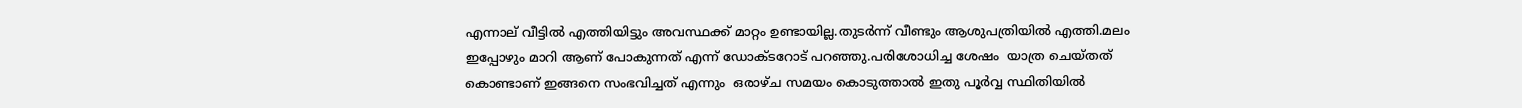എന്നാല് വീട്ടിൽ എത്തിയിട്ടും അവസ്ഥക്ക് മാറ്റം ഉണ്ടായില്ല.തുടർന്ന് വീണ്ടും ആശുപത്രിയിൽ എത്തി.മലം ഇപ്പോഴും മാറി ആണ് പോകുന്നത് എന്ന് ഡോക്ടറോട് പറഞ്ഞു.പരിശോധിച്ച ശേഷം  യാത്ര ചെയ്തത് കൊണ്ടാണ് ഇങ്ങനെ സംഭവിച്ചത് എന്നും  ഒരാഴ്ച സമയം കൊടുത്താൽ ഇതു പൂർവ്വ സ്ഥിതിയിൽ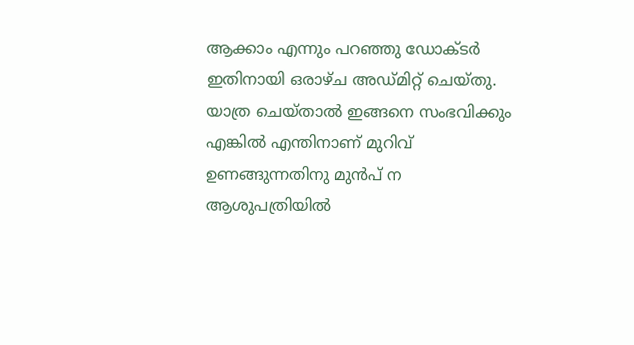ആക്കാം എന്നും പറഞ്ഞു ഡോക്ടർ ഇതിനായി ഒരാഴ്ച അഡ്മിറ്റ് ചെയ്തു. യാത്ര ചെയ്താൽ ഇങ്ങനെ സംഭവിക്കും എങ്കിൽ എന്തിനാണ് മുറിവ് ഉണങ്ങുന്നതിനു മുൻപ് ന ആശുപത്രിയിൽ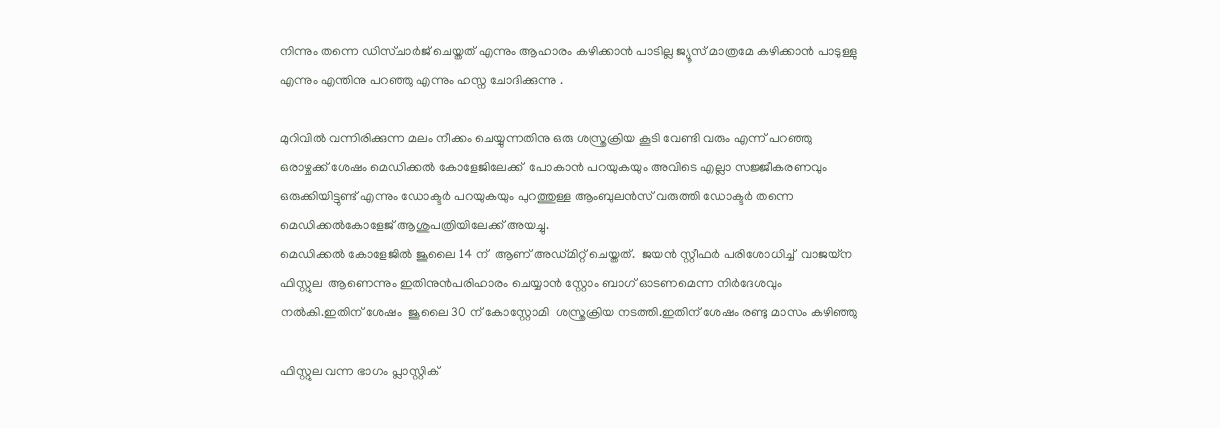നിന്നും തന്നെ ഡിസ്ചാർജ് ചെയ്തത് എന്നും ആഹാരം കഴിക്കാൻ പാടില്ല ജ്യൂസ് മാത്രമേ കഴിക്കാൻ പാടുള്ളു എന്നും എന്തിനു പറഞ്ഞു എന്നും ഹസ്ന ചോദിക്കുന്നു .

മുറിവിൽ വന്നിരിക്കുന്ന മലം നീക്കം ചെയ്യുന്നതിനു ഒരു ശസ്ത്രക്രിയ കൂടി വേണ്ടി വരും എന്ന് പറഞ്ഞു  ഒരാഴ്ചക്ക് ശേഷം മെഡിക്കൽ കോളേജിലേക്ക്  പോകാൻ പറയുകയും അവിടെ എല്ലാ സജ്ജീകരണവും ഒരുക്കിയിട്ടുണ്ട് എന്നും ഡോക്ടർ പറയുകയും പുറത്തുള്ള ആംബുലൻസ് വരുത്തി ഡോക്ടർ തന്നെ മെഡിക്കൽകോളേജ് ആശുപത്രിയിലേക്ക് അയച്ചു.
മെഡിക്കൽ കോളേജിൽ ജൂലൈ 14 ന്  ആണ് അഡ്മിറ്റ് ചെയ്തത്.  ജയൻ സ്റ്റീഫർ പരിശോധിച്ച്  വാജയ്‌ന  ഫിസ്റ്റുല  ആണെന്നും ഇതിനുൻപരിഹാരം ചെയ്യാൻ സ്റ്റോം ബാഗ് ഓടണമെന്ന നിർദേശവും നൽകി.ഇതിന് ശേഷം  ജൂലൈ 30 ന് കോസ്റ്റോമി  ശസ്ത്രക്രിയ നടത്തി.ഇതിന് ശേഷം രണ്ടു മാസം കഴിഞ്ഞു

ഫിസ്റ്റുല വന്ന ഭാഗം പ്ലാസ്റ്റിക്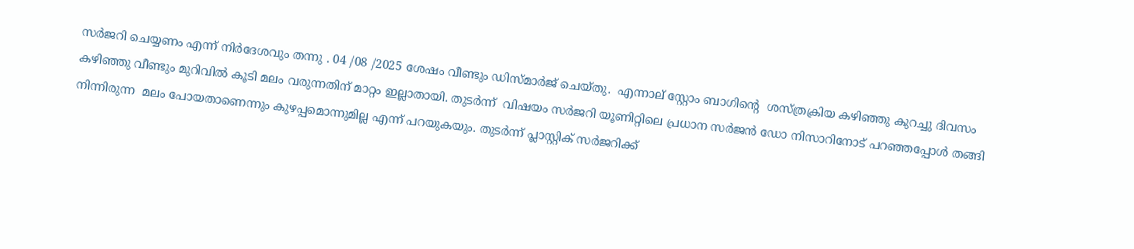സർജറി ചെയ്യണം എന്ന് നിർദേശവും തന്നു . 04 /08 /2025 ശേഷം വീണ്ടും ഡിസ്മാർജ് ചെയ്തു.  എന്നാല് സ്റ്റോം ബാഗിന്റെ  ശസ്ത്രക്രിയ കഴിഞ്ഞു കുറച്ചു ദിവസം കഴിഞ്ഞു വീണ്ടും മുറിവിൽ കൂടി മലം വരുന്നതിന് മാറ്റം ഇല്ലാതായി. തുടർന്ന്  വിഷയം സർജറി യൂണിറ്റിലെ പ്രധാന സർജൻ ഡോ നിസാറിനോട് പറഞ്ഞപ്പോൾ തങ്ങി നിന്നിരുന്ന  മലം പോയതാണെന്നും കുഴപ്പമൊന്നുമില്ല എന്ന് പറയുകയും. തുടർന്ന് പ്ലാസ്റ്റിക് സർജറിക്ക്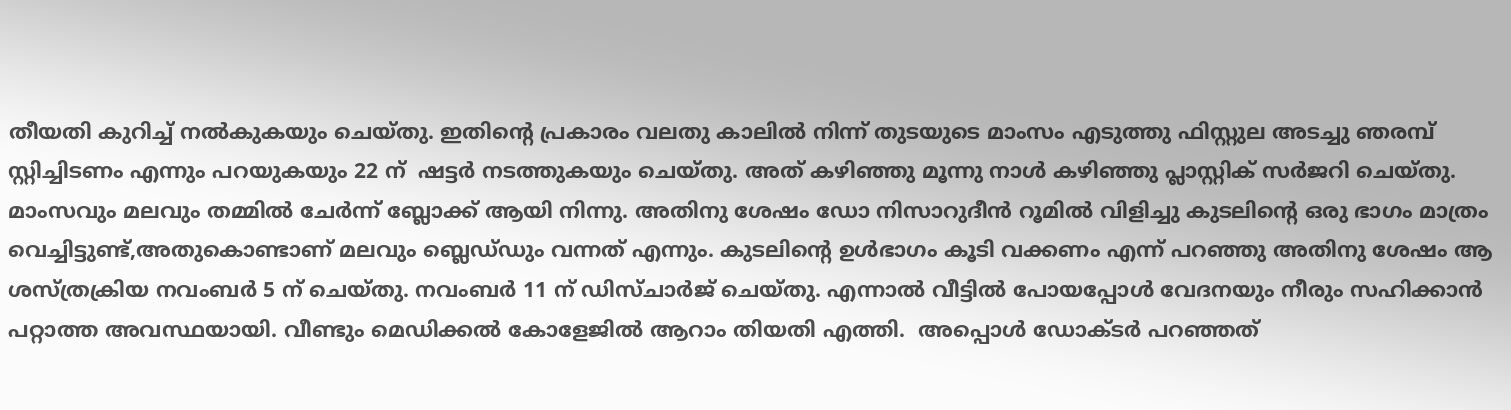തീയതി കുറിച്ച് നൽകുകയും ചെയ്തു. ഇതിൻ്റെ പ്രകാരം വലതു കാലിൽ നിന്ന് തുടയുടെ മാംസം എടുത്തു ഫിസ്റ്റുല അടച്ചു ഞരമ്പ് സ്റ്റിച്ചിടണം എന്നും പറയുകയും 22 ന്  ഷട്ടർ നടത്തുകയും ചെയ്തു. അത് കഴിഞ്ഞു മൂന്നു നാൾ കഴിഞ്ഞു പ്ലാസ്റ്റിക് സർജറി ചെയ്തു. മാംസവും മലവും തമ്മിൽ ചേർന്ന് ബ്ലോക്ക് ആയി നിന്നു. അതിനു ശേഷം ഡോ നിസാറുദീൻ റൂമിൽ വിളിച്ചു കുടലിന്റെ ഒരു ഭാഗം മാത്രം വെച്ചിട്ടുണ്ട്,അതുകൊണ്ടാണ് മലവും ബ്ലെഡ്‌ഡും വന്നത് എന്നും. കുടലിന്റെ ഉൾഭാഗം കൂടി വക്കണം എന്ന് പറഞ്ഞു അതിനു ശേഷം ആ ശസ്ത്രക്രിയ നവംബർ 5 ന് ചെയ്തു. നവംബർ 11 ന് ഡിസ്ചാർജ് ചെയ്തു. എന്നാൽ വീട്ടിൽ പോയപ്പോൾ വേദനയും നീരും സഹിക്കാൻ പറ്റാത്ത അവസ്ഥയായി. വീണ്ടും മെഡിക്കൽ കോളേജിൽ ആറാം തിയതി എത്തി.  അപ്പൊൾ ഡോക്ടർ പറഞ്ഞത്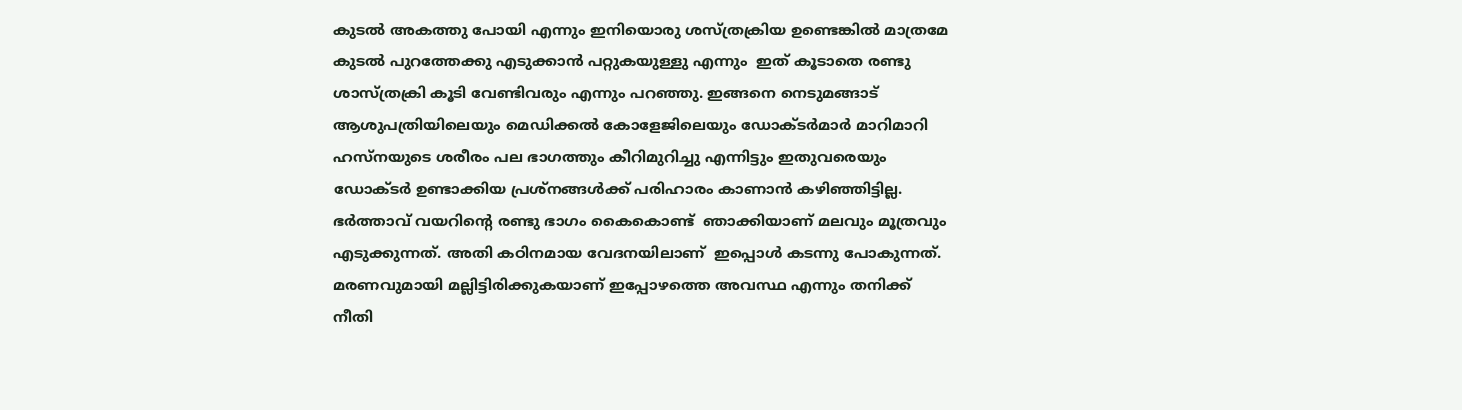കുടൽ അകത്തു പോയി എന്നും ഇനിയൊരു ശസ്ത്രക്രിയ ഉണ്ടെങ്കിൽ മാത്രമേ കുടൽ പുറത്തേക്കു എടുക്കാൻ പറ്റുകയുള്ളു എന്നും  ഇത് കൂടാതെ രണ്ടു ശാസ്ത്രക്രി കൂടി വേണ്ടിവരും എന്നും പറഞ്ഞു. ഇങ്ങനെ നെടുമങ്ങാട് ആശുപത്രിയിലെയും മെഡിക്കൽ കോളേജിലെയും ഡോക്ടർമാർ മാറിമാറി ഹസ്നയുടെ ശരീരം പല ഭാഗത്തും കീറിമുറിച്ചു എന്നിട്ടും ഇതുവരെയും ഡോക്ടർ ഉണ്ടാക്കിയ പ്രശ്നങ്ങൾക്ക് പരിഹാരം കാണാൻ കഴിഞ്ഞിട്ടില്ല.  ഭർത്താവ് വയറിന്റെ രണ്ടു ഭാഗം കൈകൊണ്ട്  ഞാക്കിയാണ് മലവും മൂത്രവും എടുക്കുന്നത്. അതി കഠിനമായ വേദനയിലാണ്  ഇപ്പൊൾ കടന്നു പോകുന്നത്. മരണവുമായി മല്ലിട്ടിരിക്കുകയാണ് ഇപ്പോഴത്തെ അവസ്ഥ എന്നും തനിക്ക് നീതി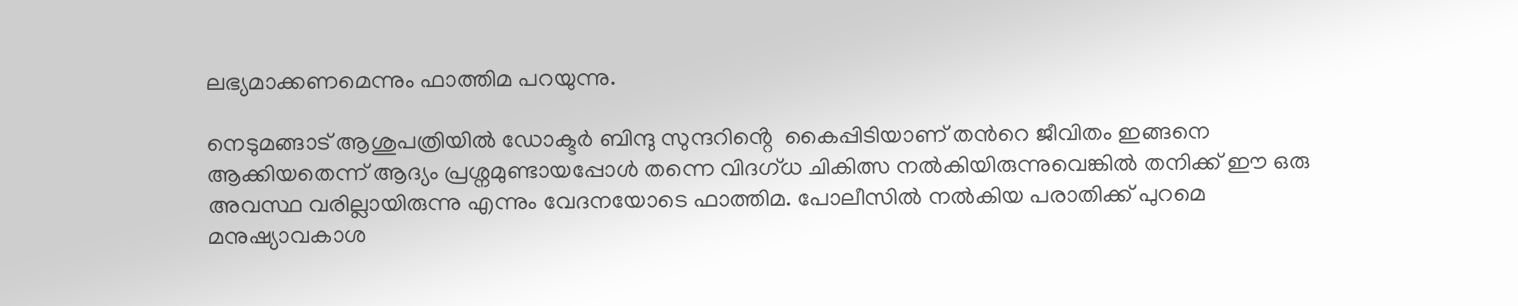ലഭ്യമാക്കണമെന്നും ഫാത്തിമ പറയുന്നു.

നെടുമങ്ങാട് ആശുപത്രിയിൽ ഡോക്ടർ ബിന്ദു സുന്ദറിൻ്റെ  കൈപ്പിടിയാണ് തൻറെ ജീവിതം ഇങ്ങനെ ആക്കിയതെന്ന് ആദ്യം പ്രശ്നമുണ്ടായപ്പോൾ തന്നെ വിദഗ്ധ ചികിത്സ നൽകിയിരുന്നുവെങ്കിൽ തനിക്ക് ഈ ഒരു അവസ്ഥ വരില്ലായിരുന്നു എന്നും വേദനയോടെ ഫാത്തിമ. പോലീസിൽ നൽകിയ പരാതിക്ക് പുറമെ മനുഷ്യാവകാശ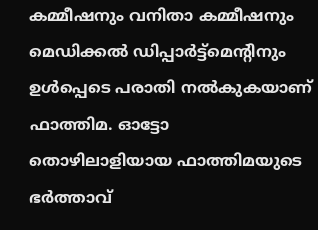കമ്മീഷനും വനിതാ കമ്മീഷനും മെഡിക്കൽ ഡിപ്പാർട്ട്മെന്റിനും ഉൾപ്പെടെ പരാതി നൽകുകയാണ് ഫാത്തിമ. ഓട്ടോ തൊഴിലാളിയായ ഫാത്തിമയുടെ ഭർത്താവ്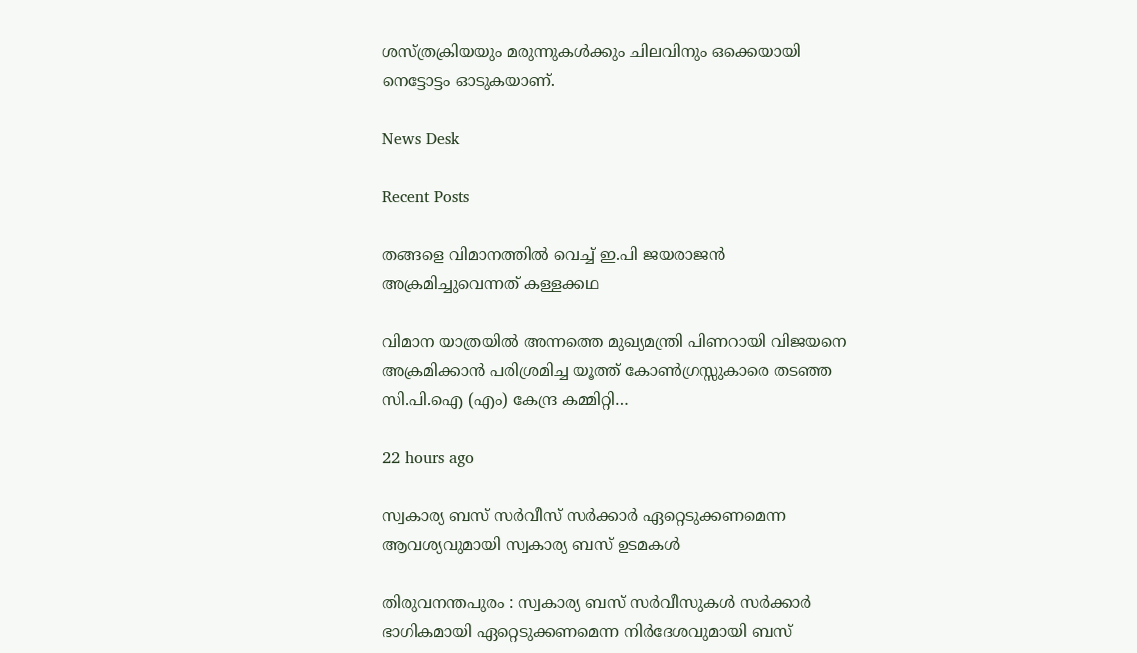ശസ്ത്രക്രിയയും മരുന്നുകൾക്കും ചിലവിനും ഒക്കെയായി നെട്ടോട്ടം ഓടുകയാണ്.

News Desk

Recent Posts

തങ്ങളെ വിമാനത്തില്‍ വെച്ച്‌ ഇ.പി ജയരാജന്‍ അക്രമിച്ചുവെന്നത്‌ കള്ളക്കഥ

വിമാന യാത്രയില്‍ അന്നത്തെ മുഖ്യമന്ത്രി പിണറായി വിജയനെ അക്രമിക്കാന്‍ പരിശ്രമിച്ച യൂത്ത്‌ കോണ്‍ഗ്രസ്സുകാരെ തടഞ്ഞ സി.പി.ഐ (എം) കേന്ദ്ര കമ്മിറ്റി…

22 hours ago

സ്വകാര്യ ബസ് സർവീസ് സർക്കാർ ഏറ്റെടുക്കണമെന്ന ആവശ്യവുമായി സ്വകാര്യ ബസ് ഉടമകൾ

തിരുവനന്തപുരം : സ്വകാര്യ ബസ് സർവീസുകൾ സർക്കാർ ഭാഗികമായി ഏറ്റെടുക്കണമെന്ന നിർദേശവുമായി ബസ്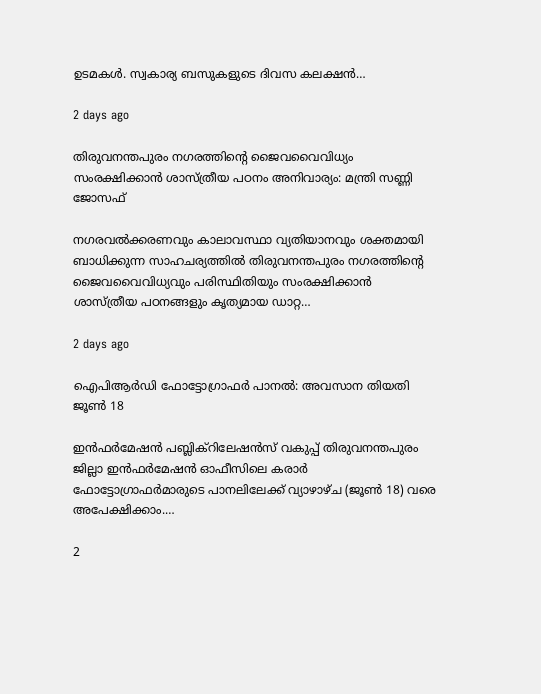ഉടമകൾ. സ്വകാര്യ ബസുകളുടെ ദിവസ കലക്ഷൻ…

2 days ago

തിരുവനന്തപുരം നഗരത്തിന്റെ ജൈവവൈവിധ്യം സംരക്ഷിക്കാൻ ശാസ്ത്രീയ പഠനം അനിവാര്യം: മന്ത്രി സണ്ണി ജോസഫ്

നഗരവൽക്കരണവും കാലാവസ്ഥാ വ്യതിയാനവും ശക്തമായി ബാധിക്കുന്ന സാഹചര്യത്തിൽ തിരുവനന്തപുരം നഗരത്തിന്റെ ജൈവവൈവിധ്യവും പരിസ്ഥിതിയും സംരക്ഷിക്കാൻ ശാസ്ത്രീയ പഠനങ്ങളും കൃത്യമായ ഡാറ്റ…

2 days ago

ഐപിആർഡി ഫോട്ടോഗ്രാഫർ പാനൽ: അവസാന തിയതി ജൂൺ 18

ഇൻഫർമേഷൻ പബ്ലിക്‌റിലേഷൻസ് വകുപ്പ് തിരുവനന്തപുരം ജില്ലാ ഇൻഫർമേഷൻ ഓഫീസിലെ കരാർ ഫോട്ടോഗ്രാഫർമാരുടെ പാനലിലേക്ക് വ്യാഴാഴ്ച (ജൂൺ 18) വരെ അപേക്ഷിക്കാം.…

2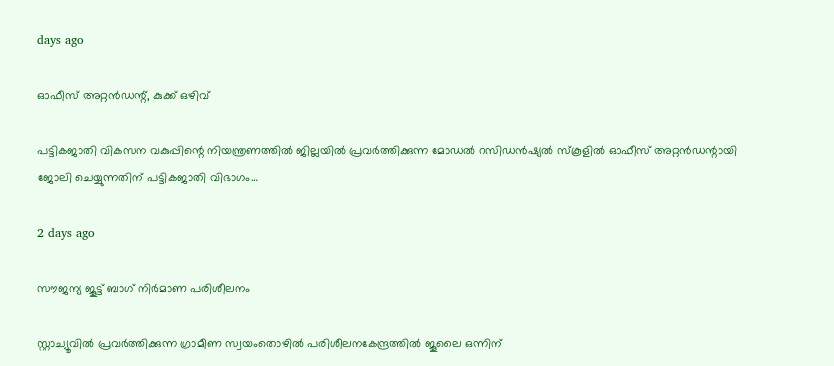days ago

ഓഫീസ് അറ്റൻഡന്റ്, കുക്ക് ഒഴിവ്

പട്ടികജാതി വികസന വകുപ്പിന്റെ നിയന്ത്രണത്തിൽ ജില്ലയിൽ പ്രവർത്തിക്കുന്ന മോഡൽ റസിഡൻഷ്യൽ സ്‌കൂളിൽ ഓഫീസ് അറ്റൻഡന്റായി ജോലി ചെയ്യുന്നതിന് പട്ടികജാതി വിഭാഗം…

2 days ago

സൗജന്യ ജൂട്ട് ബാഗ് നിർമാണ പരിശീലനം

സ്റ്റാച്യൂവിൽ പ്രവർത്തിക്കുന്ന ഗ്രാമീണ സ്വയംതൊഴിൽ പരിശീലനകേന്ദ്രത്തിൽ ജൂലൈ ഒന്നിന്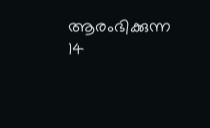ആരംഭിക്കുന്ന 14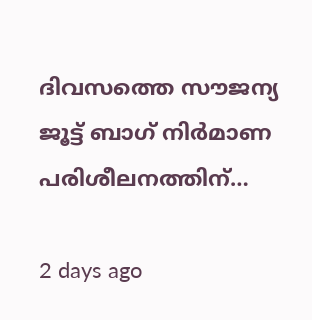ദിവസത്തെ സൗജന്യ ജൂട്ട് ബാഗ് നിർമാണ പരിശീലനത്തിന്…

2 days ago